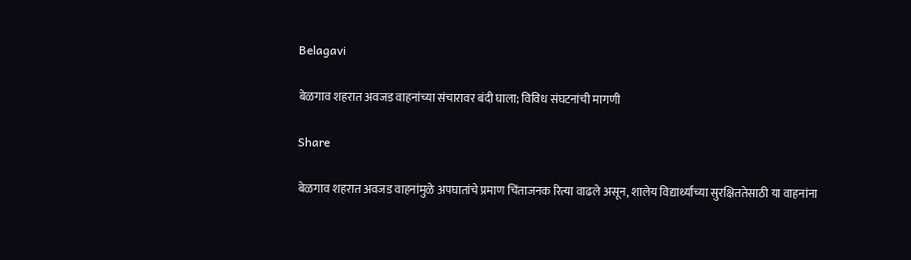Belagavi

बेळगाव शहरात अवजड वाहनांच्या संचारावर बंदी घाला; विविध संघटनांची मागणी

Share

बेळगाव शहरात अवजड वाहनांमुळे अपघातांचे प्रमाण चिंताजनक रित्या वाढले असून, शालेय विद्यार्थ्यांच्या सुरक्षिततेसाठी या वाहनांना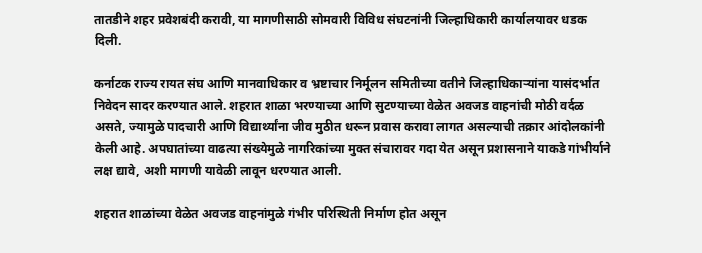तातडीने शहर प्रवेशबंदी करावी, या मागणीसाठी सोमवारी विविध संघटनांनी जिल्हाधिकारी कार्यालयावर धडक दिली.

कर्नाटक राज्य रायत संघ आणि मानवाधिकार व भ्रष्टाचार निर्मूलन समितीच्या वतीने जिल्हाधिकाऱ्यांना यासंदर्भात निवेदन सादर करण्यात आले. शहरात शाळा भरण्याच्या आणि सुटण्याच्या वेळेत अवजड वाहनांची मोठी वर्दळ असते, ज्यामुळे पादचारी आणि विद्यार्थ्यांना जीव मुठीत धरून प्रवास करावा लागत असल्याची तक्रार आंदोलकांनी केली आहे. अपघातांच्या वाढत्या संख्येमुळे नागरिकांच्या मुक्त संचारावर गदा येत असून प्रशासनाने याकडे गांभीर्याने लक्ष द्यावे, अशी मागणी यावेळी लावून धरण्यात आली.

शहरात शाळांच्या वेळेत अवजड वाहनांमुळे गंभीर परिस्थिती निर्माण होत असून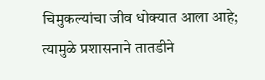चिमुकल्यांचा जीव धोक्यात आला आहे; त्यामुळे प्रशासनाने तातडीने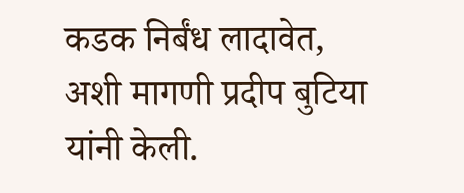कडक निर्बंध लादावेत, अशी मागणी प्रदीप बुटिया यांनी केली.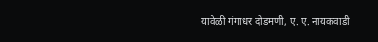यावेळी गंगाधर दोडमणी, ए. ए. नायकवाडी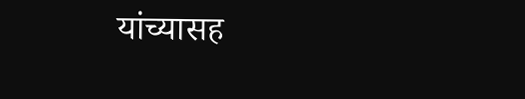यांच्यासह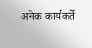अनेक कार्यकर्ते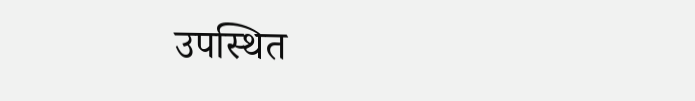उपस्थित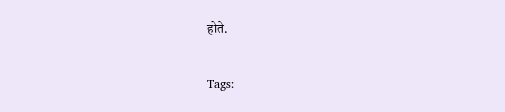होते.

Tags: